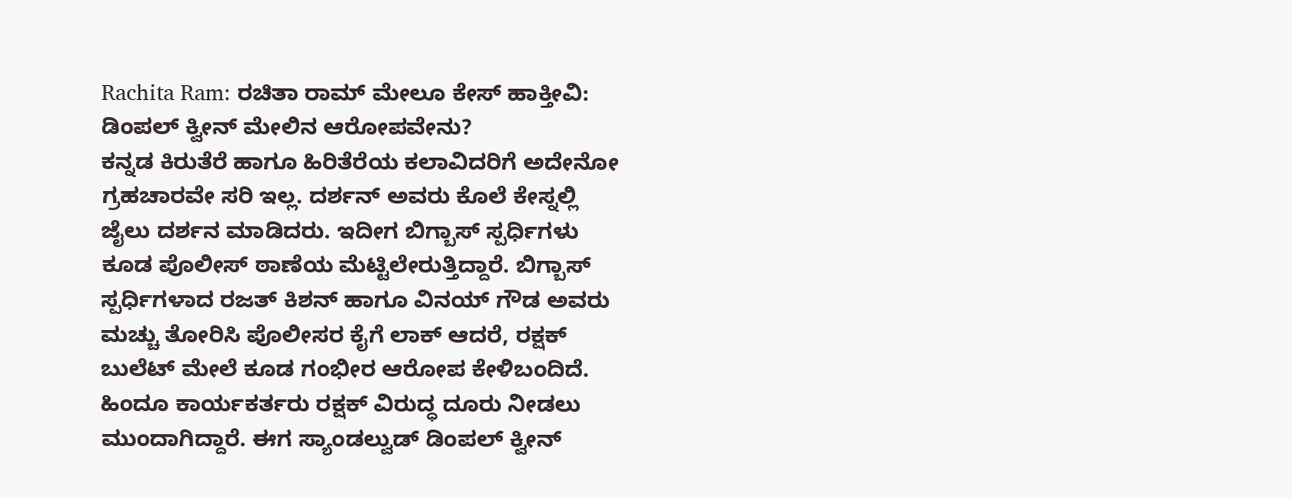Rachita Ram: ರಚಿತಾ ರಾಮ್ ಮೇಲೂ ಕೇಸ್ ಹಾಕ್ತೀವಿ: ಡಿಂಪಲ್ ಕ್ವೀನ್ ಮೇಲಿನ ಆರೋಪವೇನು?
ಕನ್ನಡ ಕಿರುತೆರೆ ಹಾಗೂ ಹಿರಿತೆರೆಯ ಕಲಾವಿದರಿಗೆ ಅದೇನೋ ಗ್ರಹಚಾರವೇ ಸರಿ ಇಲ್ಲ. ದರ್ಶನ್ ಅವರು ಕೊಲೆ ಕೇಸ್ನಲ್ಲಿ ಜೈಲು ದರ್ಶನ ಮಾಡಿದರು. ಇದೀಗ ಬಿಗ್ಬಾಸ್ ಸ್ಪರ್ಧಿಗಳು ಕೂಡ ಪೊಲೀಸ್ ಠಾಣೆಯ ಮೆಟ್ಟಿಲೇರುತ್ತಿದ್ದಾರೆ. ಬಿಗ್ಬಾಸ್ ಸ್ಪರ್ಧಿಗಳಾದ ರಜತ್ ಕಿಶನ್ ಹಾಗೂ ವಿನಯ್ ಗೌಡ ಅವರು ಮಚ್ಚು ತೋರಿಸಿ ಪೊಲೀಸರ ಕೈಗೆ ಲಾಕ್ ಆದರೆ, ರಕ್ಷಕ್ ಬುಲೆಟ್ ಮೇಲೆ ಕೂಡ ಗಂಭೀರ ಆರೋಪ ಕೇಳಿಬಂದಿದೆ. ಹಿಂದೂ ಕಾರ್ಯಕರ್ತರು ರಕ್ಷಕ್ ವಿರುದ್ಧ ದೂರು ನೀಡಲು ಮುಂದಾಗಿದ್ದಾರೆ. ಈಗ ಸ್ಯಾಂಡಲ್ವುಡ್ ಡಿಂಪಲ್ ಕ್ವೀನ್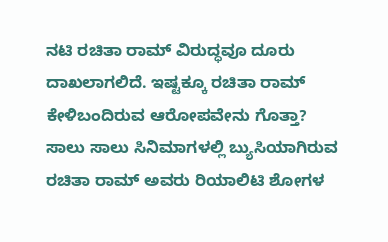ನಟಿ ರಚಿತಾ ರಾಮ್ ವಿರುದ್ಧವೂ ದೂರು ದಾಖಲಾಗಲಿದೆ. ಇಷ್ಟಕ್ಕೂ ರಚಿತಾ ರಾಮ್ ಕೇಳಿಬಂದಿರುವ ಆರೋಪವೇನು ಗೊತ್ತಾ?
ಸಾಲು ಸಾಲು ಸಿನಿಮಾಗಳಲ್ಲಿ ಬ್ಯುಸಿಯಾಗಿರುವ ರಚಿತಾ ರಾಮ್ ಅವರು ರಿಯಾಲಿಟಿ ಶೋಗಳ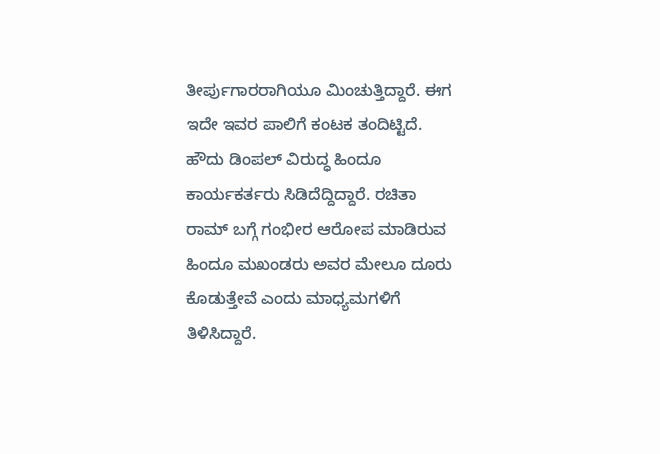ತೀರ್ಪುಗಾರರಾಗಿಯೂ ಮಿಂಚುತ್ತಿದ್ದಾರೆ. ಈಗ ಇದೇ ಇವರ ಪಾಲಿಗೆ ಕಂಟಕ ತಂದಿಟ್ಟಿದೆ. ಹೌದು ಡಿಂಪಲ್ ವಿರುದ್ಧ ಹಿಂದೂ ಕಾರ್ಯಕರ್ತರು ಸಿಡಿದೆದ್ದಿದ್ದಾರೆ. ರಚಿತಾ ರಾಮ್ ಬಗ್ಗೆ ಗಂಭೀರ ಆರೋಪ ಮಾಡಿರುವ ಹಿಂದೂ ಮಖಂಡರು ಅವರ ಮೇಲೂ ದೂರು ಕೊಡುತ್ತೇವೆ ಎಂದು ಮಾಧ್ಯಮಗಳಿಗೆ ತಿಳಿಸಿದ್ದಾರೆ.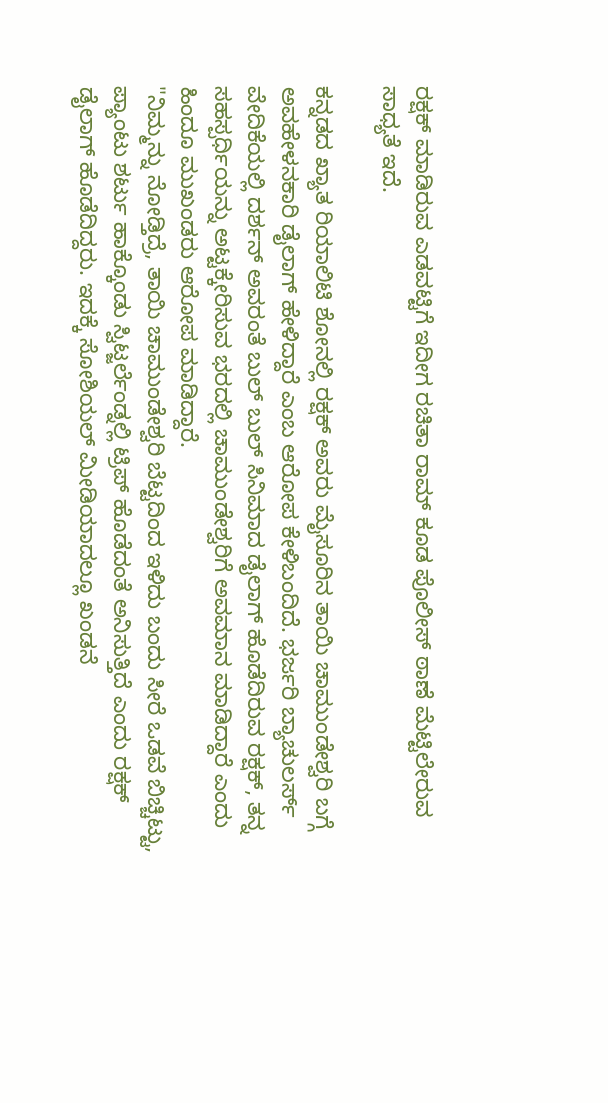ರಕ್ಷಕ್ ಮಾಡಿರುವ ಎಡವಟ್ಟಿಗೆ ಇದೀಗ ರಚಿತಾ ರಾಮ್ ಕೂಡ ಪೊಲೀಸ್ ಠಾಣೆ ಮೆಟ್ಟಿಲೇರುವ ಸಾಧ್ಯತೆ ಇದೆ.

ಕನ್ನಡದ ಖ್ಯಾತ ರಿಯಾಲಿಟಿ ಶೋನಲ್ಲಿ ರಕ್ಷಕ್ ಅವರು ಮೈಸೂರಿನ ತಾಯಿ ಚಾಮುಂಡೇಶ್ವರಿ ಬಗ್ಗೆ ಅವಹೇಳನಕಾರಿ ಡೈಲಾಗ್ ಹೇಳಿದ್ದಾರೆ ಎಂಬ ಆರೋಪ ಕೇಳಿಬಂದಿದೆ. ಭರ್ಜರಿ ಬ್ಯಾಚುಲರ್ಸ್ ವೇದಿಕೆಯಲ್ಲಿ ದರ್ಶನ್ ಅವರಂತೆ ಬುಲ್ ಬುಲ್ ಸಿನಿಮಾದ ಡೈಲಾಗ್ ಹೊಡೆದಿರುವ ರಕ್ಷಕ್, ತನ್ನ ಸಹಸ್ಪರ್ಧಿಯನ್ನು ಅಟ್ಟಕ್ಕೇರಿಸುವ ಭರದಲ್ಲಿ ಚಾಮುಂಡೇಶ್ವರಿಗೆ ಅವಮಾನ ಮಾಡಿದ್ದಾರೆ ಎಂದು ಹಿಂದೂ ಮುಖಂಡರು ಆರೋಪ ಮಾಡಿದ್ದಾರೆ.
"ನಿಮ್ಮನ್ನು ನೋಡ್ತಿದ್ರೆ, ತಾಯಿ ಚಾಮುಂಡೇಶ್ವರಿ ಬೆಟ್ಟದಿಂದ ಇಳಿದು ಬಂದು ಸೀರೆ ಒಡವೆ ಬಿಚ್ಚಿಟ್ಟು, ಪ್ಯಾಂಟು ಶರ್ಟು ಹಾಕ್ಕೊಂಡು ಸ್ವಿಟ್ಜರ್ಲೆಂಡ್ನಲ್ಲಿ ಟ್ರಿಪ್ ಹೊಡೆದಂತೆ ಅನಿಸುತ್ತಿದೆ ಎಂದು ರಕ್ಷಕ್ ಡೈಲಾಗ್ ಹೊಡೆದಿದ್ದರು. ಇದಕ್ಕೆ ಸೋಶಿಯಲ್ ಮೀಡಿಯಾದಲ್ಲೂ ಖಂಡನೆ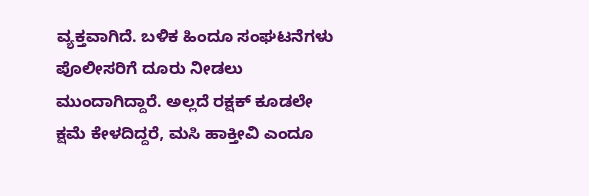ವ್ಯಕ್ತವಾಗಿದೆ. ಬಳಿಕ ಹಿಂದೂ ಸಂಘಟನೆಗಳು ಪೊಲೀಸರಿಗೆ ದೂರು ನೀಡಲು ಮುಂದಾಗಿದ್ದಾರೆ. ಅಲ್ಲದೆ ರಕ್ಷಕ್ ಕೂಡಲೇ ಕ್ಷಮೆ ಕೇಳದಿದ್ದರೆ, ಮಸಿ ಹಾಕ್ತೀವಿ ಎಂದೂ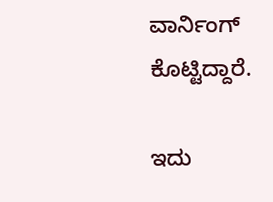ವಾರ್ನಿಂಗ್ ಕೊಟ್ಟಿದ್ದಾರೆ.

ಇದು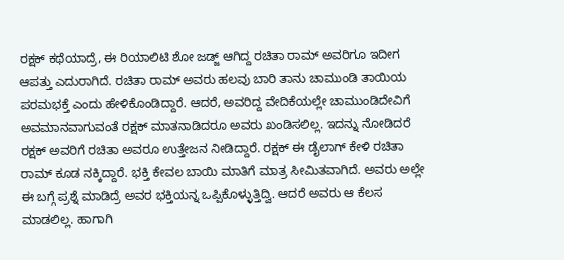ರಕ್ಷಕ್ ಕಥೆಯಾದ್ರೆ, ಈ ರಿಯಾಲಿಟಿ ಶೋ ಜಡ್ಜ್ ಆಗಿದ್ದ ರಚಿತಾ ರಾಮ್ ಅವರಿಗೂ ಇದೀಗ ಆಪತ್ತು ಎದುರಾಗಿದೆ. ರಚಿತಾ ರಾಮ್ ಅವರು ಹಲವು ಬಾರಿ ತಾನು ಚಾಮುಂಡಿ ತಾಯಿಯ ಪರಮಭಕ್ತೆ ಎಂದು ಹೇಳಿಕೊಂಡಿದ್ದಾರೆ. ಆದರೆ, ಅವರಿದ್ದ ವೇದಿಕೆಯಲ್ಲೇ ಚಾಮುಂಡಿದೇವಿಗೆ ಅವಮಾನವಾಗುವಂತೆ ರಕ್ಷಕ್ ಮಾತನಾಡಿದರೂ ಅವರು ಖಂಡಿಸಲಿಲ್ಲ. ಇದನ್ನು ನೋಡಿದರೆ ರಕ್ಷಕ್ ಅವರಿಗೆ ರಚಿತಾ ಅವರೂ ಉತ್ತೇಜನ ನೀಡಿದ್ದಾರೆ. ರಕ್ಷಕ್ ಈ ಡೈಲಾಗ್ ಕೇಳಿ ರಚಿತಾ ರಾಮ್ ಕೂಡ ನಕ್ಕಿದ್ದಾರೆ. ಭಕ್ತಿ ಕೇವಲ ಬಾಯಿ ಮಾತಿಗೆ ಮಾತ್ರ ಸೀಮಿತವಾಗಿದೆ. ಅವರು ಅಲ್ಲೇ ಈ ಬಗ್ಗೆ ಪ್ರಶ್ನೆ ಮಾಡಿದ್ರೆ ಅವರ ಭಕ್ತಿಯನ್ನ ಒಪ್ಪಿಕೊಳ್ಳುತ್ತಿದ್ವಿ. ಆದರೆ ಅವರು ಆ ಕೆಲಸ ಮಾಡಲಿಲ್ಲ. ಹಾಗಾಗಿ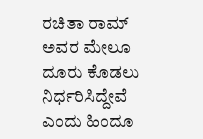ರಚಿತಾ ರಾಮ್ ಅವರ ಮೇಲೂ ದೂರು ಕೊಡಲು ನಿರ್ಧರಿಸಿದ್ದೇವೆ ಎಂದು ಹಿಂದೂ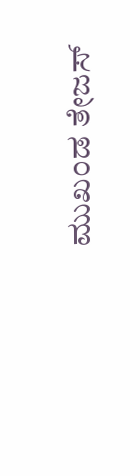ಮುಖಂಡ ತೇಜಸ್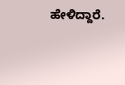ಹೇಳಿದ್ದಾರೆ.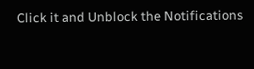Click it and Unblock the Notifications